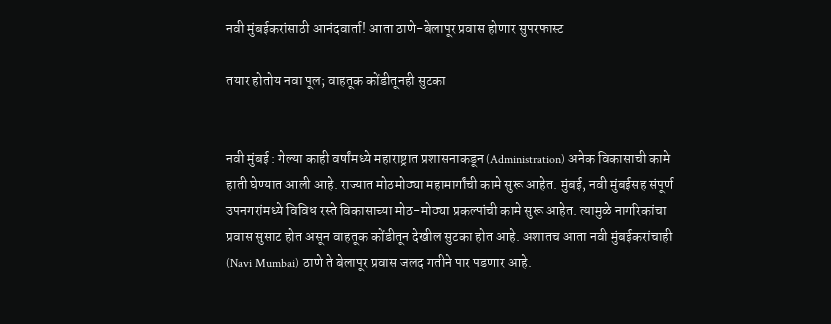नवी मुंबईकरांसाठी आनंदवार्ता! आता ठाणे-बेलापूर प्रवास होणार सुपरफास्ट

तयार होतोय नवा पूल; वाहतूक कोंडीतूनही सुटका


नवी मुंबई : गेल्या काही वर्षांमध्ये महाराष्ट्रात प्रशासनाकडून (Administration) अनेक विकासाची कामे हाती घेण्यात आली आहे. राज्यात मोठमोठ्या महामार्गांची कामे सुरू आहेत. मुंबई, नवी मुंबईसह संपूर्ण उपनगरांमध्ये विविध रस्ते विकासाच्या मोठ-मोठ्या प्रकल्पांची कामे सुरू आहेत. त्यामुळे नागरिकांचा प्रवास सुसाट होत असून वाहतूक कोंडीतून देखील सुटका होत आहे. अशातच आता नवी मुंबईकरांचाही (Navi Mumbai) ठाणे ते बेलापूर प्रवास जलद गतीने पार पडणार आहे.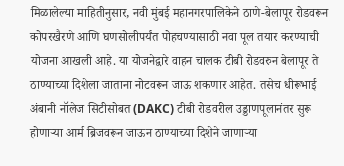मिळालेल्या माहितीनुसार, नवी मुंबई महानगरपालिकेने ठाणे-बेलापूर रोडवरून कोपरखैरणे आणि घणसोलीपर्यंत पोहचण्यासाठी नवा पूल तयार करण्याची योजना आखली आहे. या योजनेद्वारे वाहन चालक टीबी रोडवरुन बेलापूर ते ठाण्याच्या दिशेला जाताना नोटवरून जाऊ शकणार आहेत. तसेच धीरूभाई अंबानी नॉलेज सिटीसोबत (DAKC) टीबी रोडवरील उड्डाणपूलानंतर सुरू होणाऱ्या आर्म ब्रिजवरून जाऊन ठाण्याच्या दिशेने जाणाऱ्या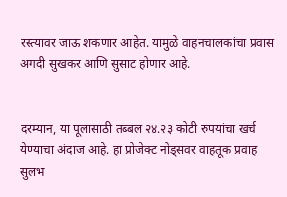रस्त्यावर जाऊ शकणार आहेत. यामुळे वाहनचालकांचा प्रवास अगदी सुखकर आणि सुसाट होणार आहे.


दरम्यान, या पूलासाठी तब्बल २४.२३ कोटी रुपयांचा खर्च येण्याचा अंदाज आहे. हा प्रोजेक्ट नोड्सवर वाहतूक प्रवाह सुलभ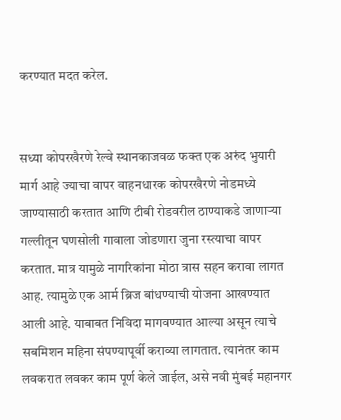करण्यात मदत करेल.


सध्या कोपरखैरणे रेल्वे स्थानकाजवळ फक्त एक अरुंद भुयारी मार्ग आहे ज्याचा वापर वाहनधारक कोपरखैरणे नोडमध्ये जाण्यासाठी करतात आणि टीबी रोडवरील ठाण्याकडे जाणाऱ्या गल्लीतून घणसोली गावाला जोडणारा जुना रस्त्याचा वापर करतात. मात्र यामुळे नागरिकांना मोठा त्रास सहन करावा लागत आह. त्यामुळे एक आर्म ब्रिज बांधण्याची योजना आखण्यात आली आहे. याबाबत निविदा मागवण्यात आल्या असून त्याचे सबमिशन महिना संपण्यापूर्वी कराव्या लागतात. त्यानंतर काम लवकरात लवकर काम पूर्ण केले जाईल, असे नवी मुंबई महानगर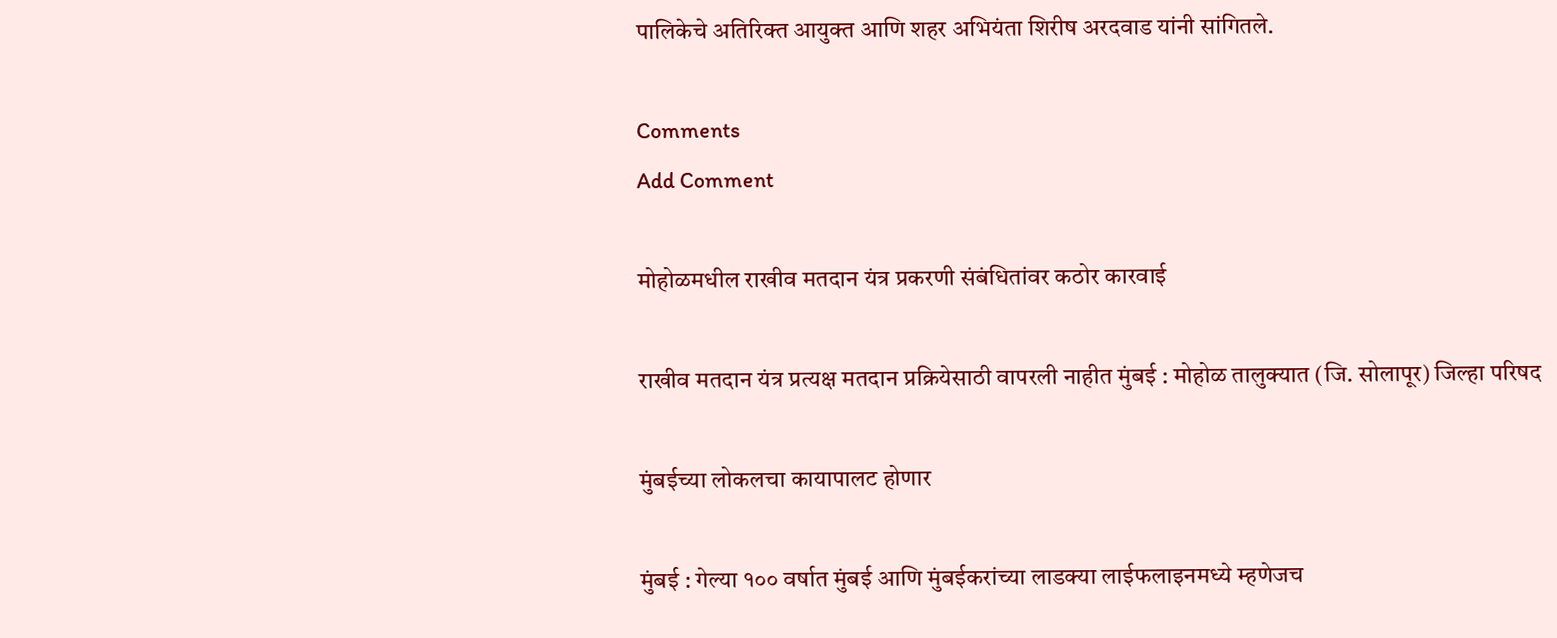पालिकेचे अतिरिक्त आयुक्त आणि शहर अभियंता शिरीष अरदवाड यांनी सांगितले.

Comments
Add Comment

मोहोळमधील राखीव मतदान यंत्र प्रकरणी संबंधितांवर कठोर कारवाई

राखीव मतदान यंत्र प्रत्यक्ष मतदान प्रक्रियेसाठी वापरली नाहीत मुंबई : मोहोळ तालुक्यात (जि. सोलापूर) जिल्हा परिषद

मुंबईच्या लोकलचा कायापालट होणार

मुंबई : गेल्या १०० वर्षात मुंबई आणि मुंबईकरांच्या लाडक्या लाईफलाइनमध्ये म्हणेजच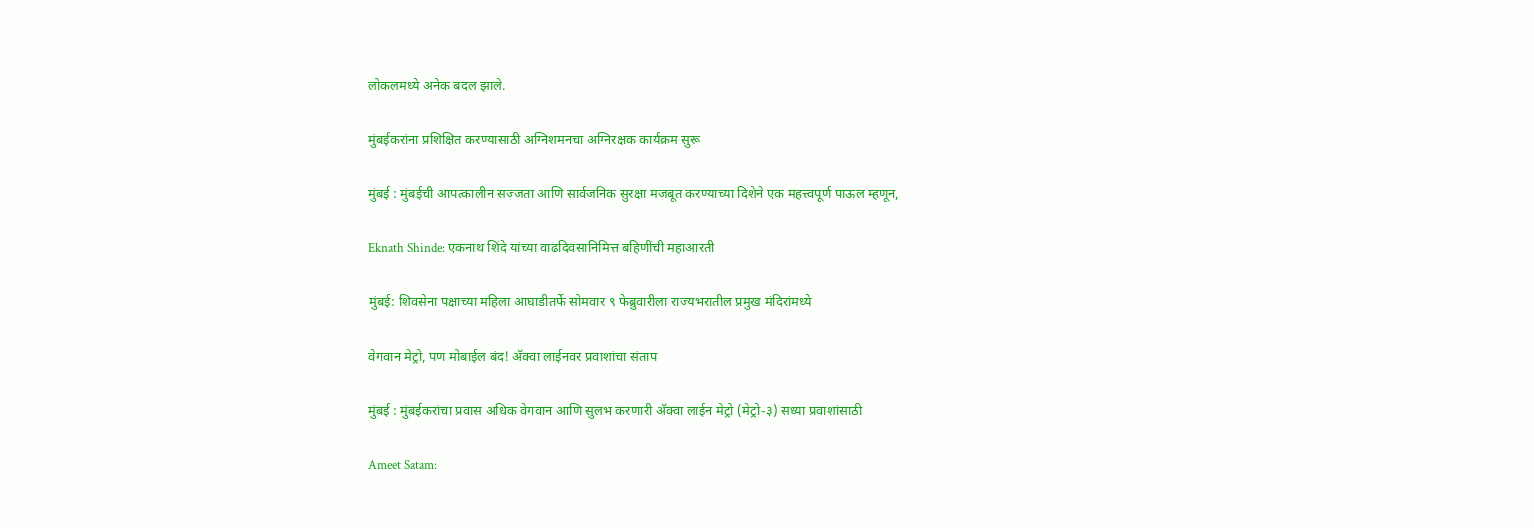लोकलमध्ये अनेक बदल झाले.

मुंबईकरांना प्रशिक्षित करण्यासाठी अग्निशमनचा अग्निरक्षक कार्यक्रम सुरू

मुंबई : मुंबईची आपत्कालीन सज्जता आणि सार्वजनिक सुरक्षा मजबूत करण्याच्या दिशेने एक महत्त्वपूर्ण पाऊल म्हणून,

Eknath Shinde: एकनाथ शिंदे यांच्या वाढदिवसानिमित्त बहिणींची महाआरती

मुंबई: शिवसेना पक्षाच्या महिला आघाडीतर्फे सोमवार ९ फेब्रुवारीला राज्यभरातील प्रमुख मंदिरांमध्ये

वेगवान मेट्रो, पण मोबाईल बंद! अ‍ॅक्वा लाईनवर प्रवाशांचा संताप

मुंबई : मुंबईकरांचा प्रवास अधिक वेगवान आणि सुलभ करणारी अ‍ॅक्वा लाईन मेट्रो (मेट्रो-३) सध्या प्रवाशांसाठी

Ameet Satam: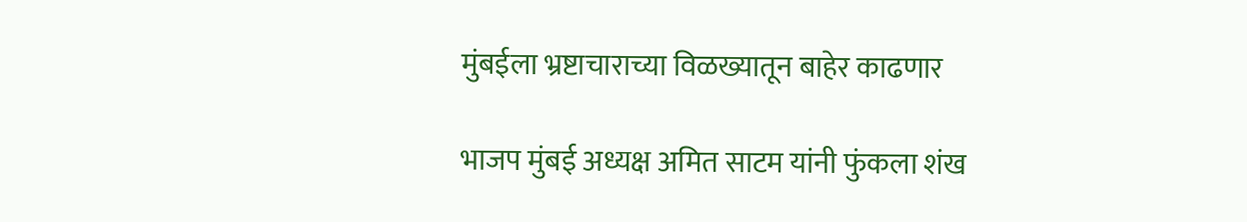मुंबईला भ्रष्टाचाराच्या विळख्यातून बाहेर काढणार

भाजप मुंबई अध्यक्ष अमित साटम यांनी फुंकला शंख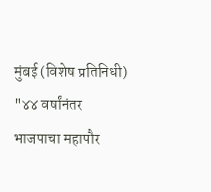मुंबई (विशेष प्रतिनिधी) "४४ वर्षांनंतर भाजपाचा महापौर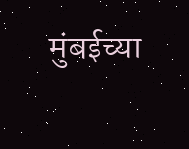मुंबईच्या